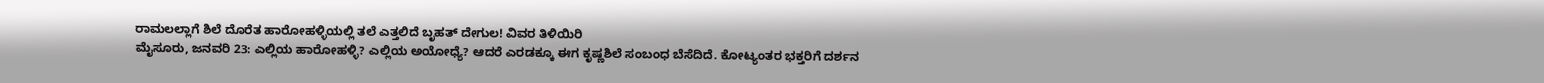ರಾಮಲಲ್ಲಾಗೆ ಶಿಲೆ ದೊರೆತ ಹಾರೋಹಳ್ಳಿಯಲ್ಲಿ ತಲೆ ಎತ್ತಲಿದೆ ಬೃಹತ್ ದೇಗುಲ! ವಿವರ ತಿಳಿಯಿರಿ
ಮೈಸೂರು, ಜನವರಿ 23: ಎಲ್ಲಿಯ ಹಾರೋಹಳ್ಳಿ? ಎಲ್ಲಿಯ ಅಯೋಧ್ಯೆ? ಆದರೆ ಎರಡಕ್ಕೂ ಈಗ ಕೃಷ್ಣಶಿಲೆ ಸಂಬಂಧ ಬೆಸೆದಿದೆ. ಕೋಟ್ಯಂತರ ಭಕ್ತರಿಗೆ ದರ್ಶನ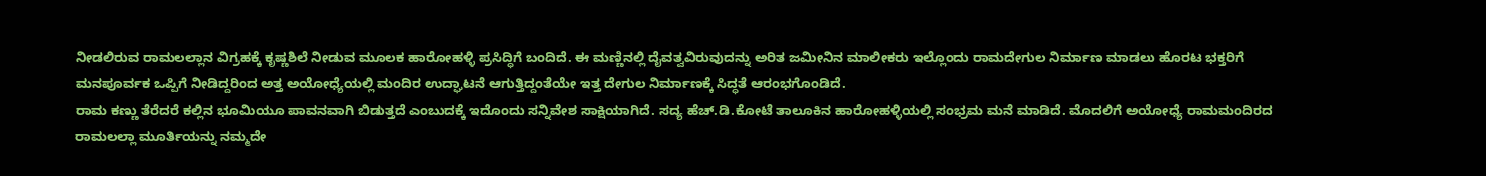ನೀಡಲಿರುವ ರಾಮಲಲ್ಲಾನ ವಿಗ್ರಹಕ್ಕೆ ಕೃಷ್ಣಶಿಲೆ ನೀಡುವ ಮೂಲಕ ಹಾರೋಹಳ್ಳಿ ಪ್ರಸಿದ್ಧಿಗೆ ಬಂದಿದೆ. ಈ ಮಣ್ಣಿನಲ್ಲಿ ದೈವತ್ವವಿರುವುದನ್ನು ಅರಿತ ಜಮೀನಿನ ಮಾಲೀಕರು ಇಲ್ಲೊಂದು ರಾಮದೇಗುಲ ನಿರ್ಮಾಣ ಮಾಡಲು ಹೊರಟ ಭಕ್ತರಿಗೆ ಮನಪೂರ್ವಕ ಒಪ್ಪಿಗೆ ನೀಡಿದ್ದರಿಂದ ಅತ್ತ ಅಯೋಧ್ಯೆಯಲ್ಲಿ ಮಂದಿರ ಉದ್ಘಾಟನೆ ಆಗುತ್ತಿದ್ದಂತೆಯೇ ಇತ್ತ ದೇಗುಲ ನಿರ್ಮಾಣಕ್ಕೆ ಸಿದ್ಧತೆ ಆರಂಭಗೊಂಡಿದೆ.
ರಾಮ ಕಣ್ಣು ತೆರೆದರೆ ಕಲ್ಲಿನ ಭೂಮಿಯೂ ಪಾವನವಾಗಿ ಬಿಡುತ್ತದೆ ಎಂಬುದಕ್ಕೆ ಇದೊಂದು ಸನ್ನಿವೇಶ ಸಾಕ್ಷಿಯಾಗಿದೆ. ಸದ್ಯ ಹೆಚ್.ಡಿ.ಕೋಟೆ ತಾಲೂಕಿನ ಹಾರೋಹಳ್ಳಿಯಲ್ಲಿ ಸಂಭ್ರಮ ಮನೆ ಮಾಡಿದೆ. ಮೊದಲಿಗೆ ಅಯೋಧ್ಯೆ ರಾಮಮಂದಿರದ ರಾಮಲಲ್ಲಾ ಮೂರ್ತಿಯನ್ನು ನಮ್ಮದೇ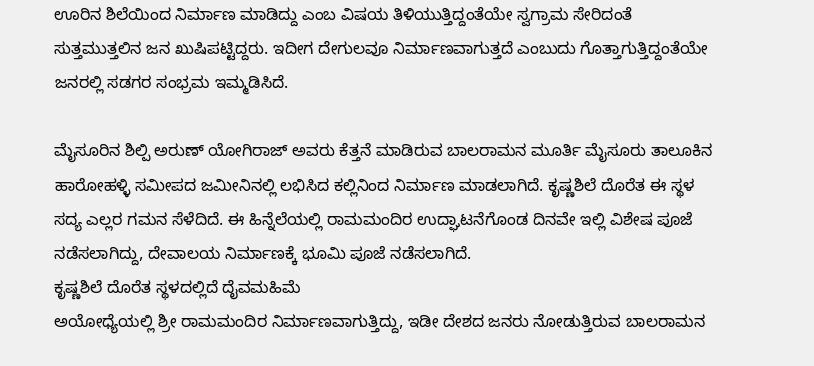ಊರಿನ ಶಿಲೆಯಿಂದ ನಿರ್ಮಾಣ ಮಾಡಿದ್ದು ಎಂಬ ವಿಷಯ ತಿಳಿಯುತ್ತಿದ್ದಂತೆಯೇ ಸ್ವಗ್ರಾಮ ಸೇರಿದಂತೆ ಸುತ್ತಮುತ್ತಲಿನ ಜನ ಖುಷಿಪಟ್ಟಿದ್ದರು. ಇದೀಗ ದೇಗುಲವೂ ನಿರ್ಮಾಣವಾಗುತ್ತದೆ ಎಂಬುದು ಗೊತ್ತಾಗುತ್ತಿದ್ದಂತೆಯೇ ಜನರಲ್ಲಿ ಸಡಗರ ಸಂಭ್ರಮ ಇಮ್ಮಡಿಸಿದೆ.

ಮೈಸೂರಿನ ಶಿಲ್ಪಿ ಅರುಣ್ ಯೋಗಿರಾಜ್ ಅವರು ಕೆತ್ತನೆ ಮಾಡಿರುವ ಬಾಲರಾಮನ ಮೂರ್ತಿ ಮೈಸೂರು ತಾಲೂಕಿನ ಹಾರೋಹಳ್ಳಿ ಸಮೀಪದ ಜಮೀನಿನಲ್ಲಿ ಲಭಿಸಿದ ಕಲ್ಲಿನಿಂದ ನಿರ್ಮಾಣ ಮಾಡಲಾಗಿದೆ. ಕೃಷ್ಣಶಿಲೆ ದೊರೆತ ಈ ಸ್ಥಳ ಸದ್ಯ ಎಲ್ಲರ ಗಮನ ಸೆಳೆದಿದೆ. ಈ ಹಿನ್ನೆಲೆಯಲ್ಲಿ ರಾಮಮಂದಿರ ಉದ್ಘಾಟನೆಗೊಂಡ ದಿನವೇ ಇಲ್ಲಿ ವಿಶೇಷ ಪೂಜೆ ನಡೆಸಲಾಗಿದ್ದು, ದೇವಾಲಯ ನಿರ್ಮಾಣಕ್ಕೆ ಭೂಮಿ ಪೂಜೆ ನಡೆಸಲಾಗಿದೆ.
ಕೃಷ್ಣಶಿಲೆ ದೊರೆತ ಸ್ಥಳದಲ್ಲಿದೆ ದೈವಮಹಿಮೆ
ಅಯೋಧ್ಯೆಯಲ್ಲಿ ಶ್ರೀ ರಾಮಮಂದಿರ ನಿರ್ಮಾಣವಾಗುತ್ತಿದ್ದು, ಇಡೀ ದೇಶದ ಜನರು ನೋಡುತ್ತಿರುವ ಬಾಲರಾಮನ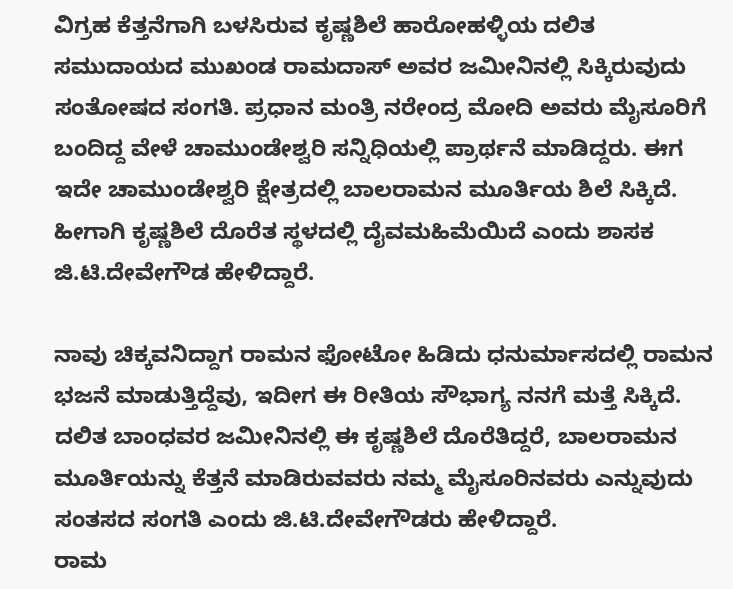ವಿಗ್ರಹ ಕೆತ್ತನೆಗಾಗಿ ಬಳಸಿರುವ ಕೃಷ್ಣಶಿಲೆ ಹಾರೋಹಳ್ಳಿಯ ದಲಿತ ಸಮುದಾಯದ ಮುಖಂಡ ರಾಮದಾಸ್ ಅವರ ಜಮೀನಿನಲ್ಲಿ ಸಿಕ್ಕಿರುವುದು ಸಂತೋಷದ ಸಂಗತಿ. ಪ್ರಧಾನ ಮಂತ್ರಿ ನರೇಂದ್ರ ಮೋದಿ ಅವರು ಮೈಸೂರಿಗೆ ಬಂದಿದ್ದ ವೇಳೆ ಚಾಮುಂಡೇಶ್ವರಿ ಸನ್ನಿಧಿಯಲ್ಲಿ ಪ್ರಾರ್ಥನೆ ಮಾಡಿದ್ದರು. ಈಗ ಇದೇ ಚಾಮುಂಡೇಶ್ವರಿ ಕ್ಷೇತ್ರದಲ್ಲಿ ಬಾಲರಾಮನ ಮೂರ್ತಿಯ ಶಿಲೆ ಸಿಕ್ಕಿದೆ. ಹೀಗಾಗಿ ಕೃಷ್ಣಶಿಲೆ ದೊರೆತ ಸ್ಥಳದಲ್ಲಿ ದೈವಮಹಿಮೆಯಿದೆ ಎಂದು ಶಾಸಕ ಜಿ.ಟಿ.ದೇವೇಗೌಡ ಹೇಳಿದ್ದಾರೆ.

ನಾವು ಚಿಕ್ಕವನಿದ್ದಾಗ ರಾಮನ ಫೋಟೋ ಹಿಡಿದು ಧನುರ್ಮಾಸದಲ್ಲಿ ರಾಮನ ಭಜನೆ ಮಾಡುತ್ತಿದ್ದೆವು, ಇದೀಗ ಈ ರೀತಿಯ ಸೌಭಾಗ್ಯ ನನಗೆ ಮತ್ತೆ ಸಿಕ್ಕಿದೆ. ದಲಿತ ಬಾಂಧವರ ಜಮೀನಿನಲ್ಲಿ ಈ ಕೃಷ್ಣಶಿಲೆ ದೊರೆತಿದ್ದರೆ, ಬಾಲರಾಮನ ಮೂರ್ತಿಯನ್ನು ಕೆತ್ತನೆ ಮಾಡಿರುವವರು ನಮ್ಮ ಮೈಸೂರಿನವರು ಎನ್ನುವುದು ಸಂತಸದ ಸಂಗತಿ ಎಂದು ಜಿ.ಟಿ.ದೇವೇಗೌಡರು ಹೇಳಿದ್ದಾರೆ.
ರಾಮ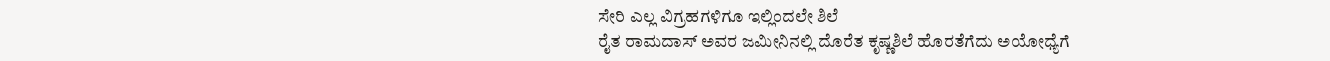ಸೇರಿ ಎಲ್ಲ ವಿಗ್ರಹಗಳಿಗೂ ಇಲ್ಲಿಂದಲೇ ಶಿಲೆ
ರೈತ ರಾಮದಾಸ್ ಅವರ ಜಮೀನಿನಲ್ಲಿ ದೊರೆತ ಕೃಷ್ಣಶಿಲೆ ಹೊರತೆಗೆದು ಅಯೋಧ್ಯೆಗೆ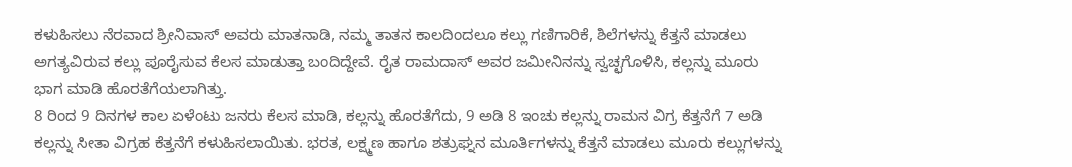ಕಳುಹಿಸಲು ನೆರವಾದ ಶ್ರೀನಿವಾಸ್ ಅವರು ಮಾತನಾಡಿ, ನಮ್ಮ ತಾತನ ಕಾಲದಿಂದಲೂ ಕಲ್ಲು ಗಣಿಗಾರಿಕೆ, ಶಿಲೆಗಳನ್ನು ಕೆತ್ತನೆ ಮಾಡಲು ಅಗತ್ಯವಿರುವ ಕಲ್ಲು ಪೂರೈಸುವ ಕೆಲಸ ಮಾಡುತ್ತಾ ಬಂದಿದ್ದೇವೆ. ರೈತ ರಾಮದಾಸ್ ಅವರ ಜಮೀನಿನನ್ನು ಸ್ವಚ್ಛಗೊಳಿಸಿ, ಕಲ್ಲನ್ನು ಮೂರು ಭಾಗ ಮಾಡಿ ಹೊರತೆಗೆಯಲಾಗಿತ್ತು.
8 ರಿಂದ 9 ದಿನಗಳ ಕಾಲ ಏಳೆಂಟು ಜನರು ಕೆಲಸ ಮಾಡಿ, ಕಲ್ಲನ್ನು ಹೊರತೆಗೆದು, 9 ಅಡಿ 8 ಇಂಚು ಕಲ್ಲನ್ನು ರಾಮನ ವಿಗ್ರ ಕೆತ್ತನೆಗೆ 7 ಅಡಿ ಕಲ್ಲನ್ನು ಸೀತಾ ವಿಗ್ರಹ ಕೆತ್ತನೆಗೆ ಕಳುಹಿಸಲಾಯಿತು. ಭರತ, ಲಕ್ಷ್ಮಣ ಹಾಗೂ ಶತ್ರುಘ್ನನ ಮೂರ್ತಿಗಳನ್ನು ಕೆತ್ತನೆ ಮಾಡಲು ಮೂರು ಕಲ್ಲುಗಳನ್ನು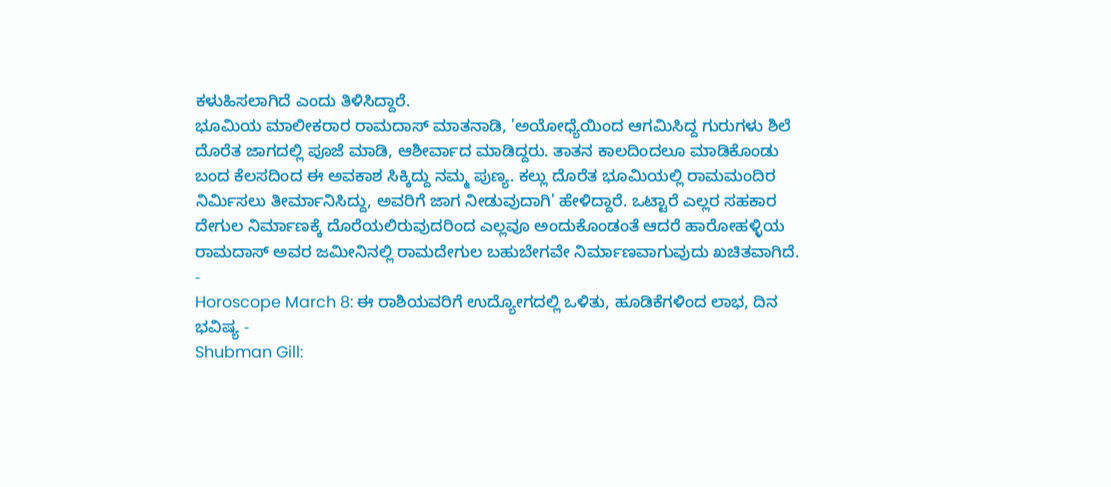ಕಳುಹಿಸಲಾಗಿದೆ ಎಂದು ತಿಳಿಸಿದ್ದಾರೆ.
ಭೂಮಿಯ ಮಾಲೀಕರಾರ ರಾಮದಾಸ್ ಮಾತನಾಡಿ, 'ಅಯೋಧ್ಯೆಯಿಂದ ಆಗಮಿಸಿದ್ದ ಗುರುಗಳು ಶಿಲೆ ದೊರೆತ ಜಾಗದಲ್ಲಿ ಪೂಜೆ ಮಾಡಿ, ಆಶೀರ್ವಾದ ಮಾಡಿದ್ದರು. ತಾತನ ಕಾಲದಿಂದಲೂ ಮಾಡಿಕೊಂಡು ಬಂದ ಕೆಲಸದಿಂದ ಈ ಅವಕಾಶ ಸಿಕ್ಕಿದ್ದು ನಮ್ಮ ಪುಣ್ಯ. ಕಲ್ಲು ದೊರೆತ ಭೂಮಿಯಲ್ಲಿ ರಾಮಮಂದಿರ ನಿರ್ಮಿಸಲು ತೀರ್ಮಾನಿಸಿದ್ದು, ಅವರಿಗೆ ಜಾಗ ನೀಡುವುದಾಗಿ' ಹೇಳಿದ್ದಾರೆ. ಒಟ್ಟಾರೆ ಎಲ್ಲರ ಸಹಕಾರ ದೇಗುಲ ನಿರ್ಮಾಣಕ್ಕೆ ದೊರೆಯಲಿರುವುದರಿಂದ ಎಲ್ಲವೂ ಅಂದುಕೊಂಡಂತೆ ಆದರೆ ಹಾರೋಹಳ್ಳಿಯ ರಾಮದಾಸ್ ಅವರ ಜಮೀನಿನಲ್ಲಿ ರಾಮದೇಗುಲ ಬಹುಬೇಗವೇ ನಿರ್ಮಾಣವಾಗುವುದು ಖಚಿತವಾಗಿದೆ.
-
Horoscope March 8: ಈ ರಾಶಿಯವರಿಗೆ ಉದ್ಯೋಗದಲ್ಲಿ ಒಳಿತು, ಹೂಡಿಕೆಗಳಿಂದ ಲಾಭ, ದಿನ ಭವಿಷ್ಯ -
Shubman Gill: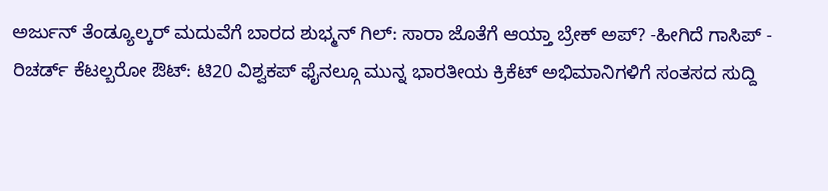ಅರ್ಜುನ್ ತೆಂಡ್ಯೂಲ್ಕರ್ ಮದುವೆಗೆ ಬಾರದ ಶುಭ್ಮನ್ ಗಿಲ್: ಸಾರಾ ಜೊತೆಗೆ ಆಯ್ತಾ ಬ್ರೇಕ್ ಅಪ್? -ಹೀಗಿದೆ ಗಾಸಿಪ್ -
ರಿಚರ್ಡ್ ಕೆಟಲ್ಬರೋ ಔಟ್: ಟಿ20 ವಿಶ್ವಕಪ್ ಫೈನಲ್ಗೂ ಮುನ್ನ ಭಾರತೀಯ ಕ್ರಿಕೆಟ್ ಅಭಿಮಾನಿಗಳಿಗೆ ಸಂತಸದ ಸುದ್ದಿ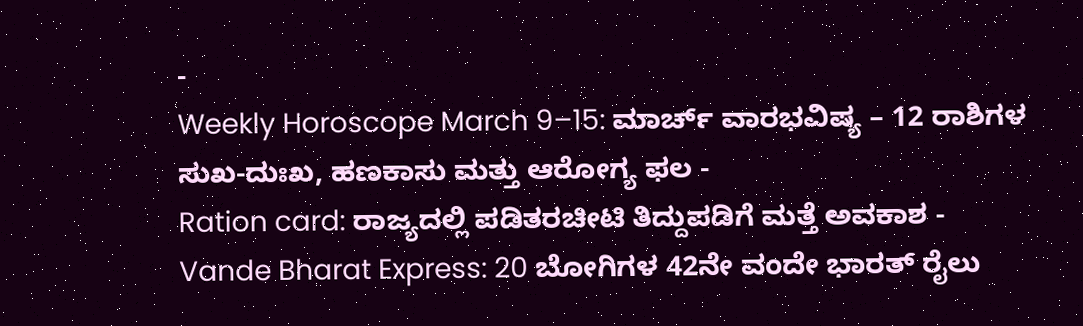-
Weekly Horoscope March 9–15: ಮಾರ್ಚ್ ವಾರಭವಿಷ್ಯ – 12 ರಾಶಿಗಳ ಸುಖ-ದುಃಖ, ಹಣಕಾಸು ಮತ್ತು ಆರೋಗ್ಯ ಫಲ -
Ration card: ರಾಜ್ಯದಲ್ಲಿ ಪಡಿತರಚೀಟಿ ತಿದ್ದುಪಡಿಗೆ ಮತ್ತೆ ಅವಕಾಶ -
Vande Bharat Express: 20 ಬೋಗಿಗಳ 42ನೇ ವಂದೇ ಭಾರತ್ ರೈಲು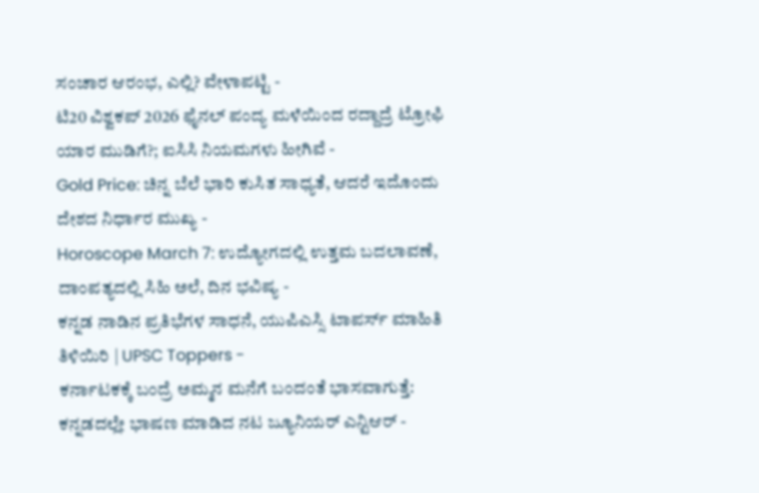ಸಂಚಾರ ಆರಂಭ, ಎಲ್ಲಿ? ವೇಳಾಪಟ್ಟಿ -
ಟಿ20 ವಿಶ್ವಕಪ್ 2026 ಫೈನಲ್ ಪಂದ್ಯ ಮಳೆಯಿಂದ ರದ್ದಾದ್ರೆ ಟ್ರೋಫಿ ಯಾರ ಮುಡಿಗೆ?; ಐಸಿಸಿ ನಿಯಮಗಳು ಹೀಗಿವೆ -
Gold Price: ಚಿನ್ನ ಬೆಲೆ ಭಾರಿ ಕುಸಿತ ಸಾಧ್ಯತೆ, ಆದರೆ ಇದೊಂದು ದೇಶದ ನಿರ್ಧಾರ ಮುಖ್ಯ -
Horoscope March 7: ಉದ್ಯೋಗದಲ್ಲಿ ಉತ್ತಮ ಬದಲಾವಣೆ, ದಾಂಪತ್ಯದಲ್ಲಿ ಸಿಹಿ ಅಲೆ, ದಿನ ಭವಿಷ್ಯ -
ಕನ್ನಡ ನಾಡಿನ ಪ್ರತಿಭೆಗಳ ಸಾಧನೆ, ಯುಪಿಎಸ್ಸಿ ಟಾಪರ್ಸ್ ಮಾಹಿತಿ ತಿಳಿಯಿರಿ | UPSC Toppers -
ಕರ್ನಾಟಕಕ್ಕೆ ಬಂದ್ರೆ ಅಮ್ಮನ ಮನೆಗೆ ಬಂದಂತೆ ಭಾಸವಾಗುತ್ತೆ: ಕನ್ನಡದಲ್ಲೇ ಭಾಷಣ ಮಾಡಿದ ನಟ ಜ್ಯೂನಿಯರ್ ಎನ್ಟಿಆರ್ -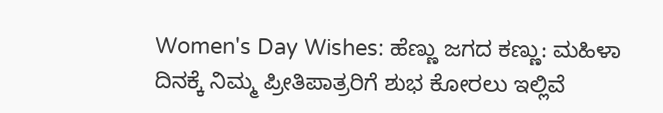Women's Day Wishes: ಹೆಣ್ಣು ಜಗದ ಕಣ್ಣು: ಮಹಿಳಾ ದಿನಕ್ಕೆ ನಿಮ್ಮ ಪ್ರೀತಿಪಾತ್ರರಿಗೆ ಶುಭ ಕೋರಲು ಇಲ್ಲಿವೆ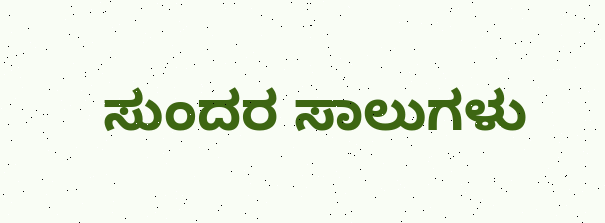ಸುಂದರ ಸಾಲುಗಳು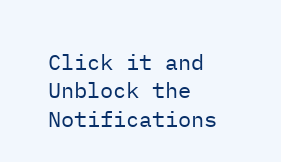Click it and Unblock the Notifications